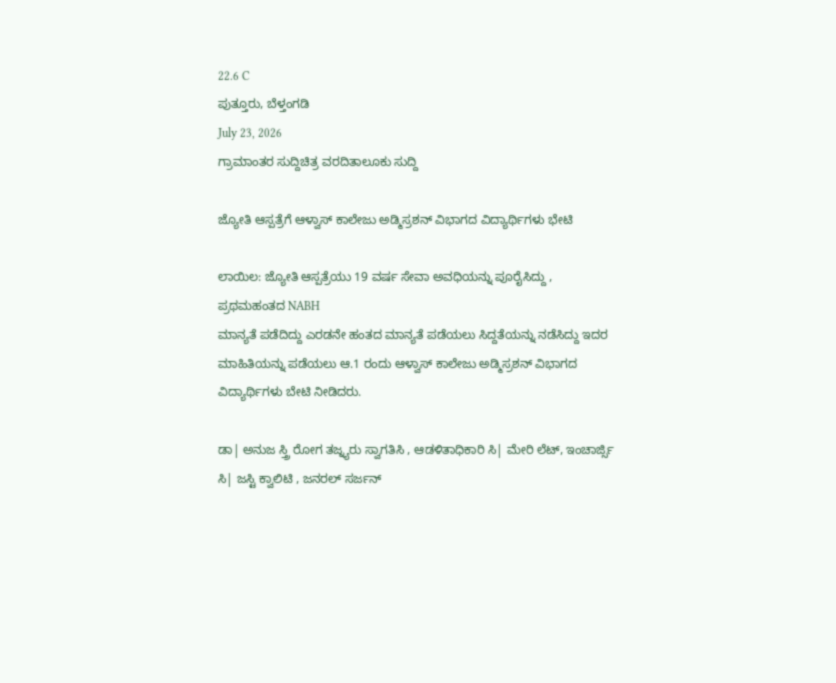22.6 C
ಪುತ್ತೂರು, ಬೆಳ್ತಂಗಡಿ
July 23, 2026
ಗ್ರಾಮಾಂತರ ಸುದ್ದಿಚಿತ್ರ ವರದಿತಾಲೂಕು ಸುದ್ದಿ

ಜ್ಯೋತಿ ಆಸ್ಪತ್ರೆಗೆ ಆಳ್ವಾಸ್ ಕಾಲೇಜು ಅಡ್ಮಿಸ್ರಶನ್ ವಿಭಾಗದ ವಿದ್ಯಾರ್ಥಿಗಳು ಭೇಟಿ

ಲಾಯಿಲ: ಜ್ಯೋತಿ ಆಸ್ಪತ್ರೆಯು 19 ವರ್ಷ ಸೇವಾ ಅವಧಿಯನ್ನು ಪೂರೈಸಿದ್ದು , ಪ್ರಥಮಹಂತದ NABH
ಮಾನ್ಯತೆ ಪಡೆದಿದ್ದು ಎರಡನೇ ಹಂತದ ಮಾನ್ಯತೆ ಪಡೆಯಲು ಸಿದ್ದತೆಯನ್ನು ನಡೆಸಿದ್ದು ಇದರ ಮಾಹಿತಿಯನ್ನು ಪಡೆಯಲು ಆ.1 ರಂದು ಆಳ್ವಾಸ್ ಕಾಲೇಜು ಅಡ್ಮಿಸ್ರಶನ್ ವಿಭಾಗದ ವಿದ್ಯಾರ್ಥಿಗಳು ಬೇಟಿ ನೀಡಿದರು.

ಡಾ| ಅನುಜ ಸ್ತ್ರಿ ರೋಗ ತಜ್ನ್ಯರು ಸ್ವಾಗತಿಸಿ , ಆಡಳಿತಾಧಿಕಾರಿ ಸಿ| ಮೇರಿ ಲೆಟ್, ಇಂಚಾರ್ಜ್ಸಿ ಸಿ| ಜಸ್ಟಿ ಕ್ವಾಲಿಟಿ , ಜನರಲ್ ಸರ್ಜನ್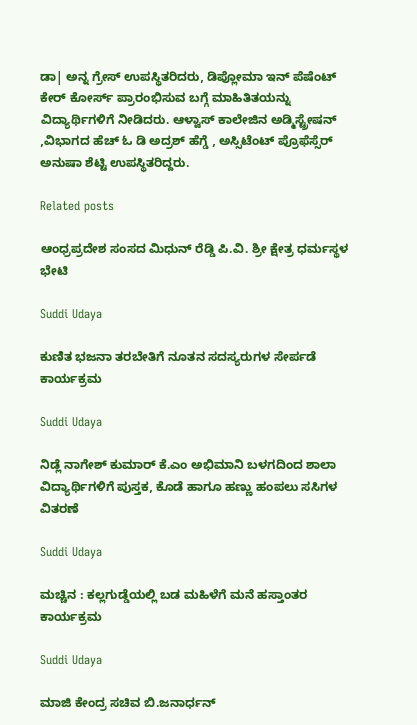ಡಾ| ಅನ್ನ ಗ್ರೇಸ್ ಉಪಸ್ಥಿತರಿದರು, ಡಿಪ್ಲೋಮಾ ಇನ್ ಪೆಷೆಂಟ್ ಕೇರ್ ಕೋರ್ಸ್ ಪ್ರಾರಂಭಿಸುವ ಬಗ್ಗೆ ಮಾಹಿ‍ತಿತಯನ್ನು ವಿದ್ಯಾರ್ಥಿಗಳಿಗೆ ನೀಡಿದರು. ಆಳ್ವಾಸ್ ಕಾಲೇಜಿನ ಅಡ್ಮಿಸ್ಟ್ರೇಷನ್ ,ವಿಭಾಗದ ಹೆಚ್ ಓ ಡಿ ಅದ್ರಶ್ ಹೆಗ್ಡೆ , ಅಸ್ಸಿಟೆಂಟ್ ಪ್ರೊಫೆಸ್ಸೆರ್ ಅನುಷಾ ಶೆಟ್ಟಿ ಉಪಸ್ಥಿತರಿದ್ದರು.

Related posts

ಆಂಧ್ರಪ್ರದೇಶ ಸಂಸದ ಮಿಧುನ್ ರೆಡ್ಡಿ ಪಿ.ವಿ. ಶ್ರೀ ಕ್ಷೇತ್ರ ಧರ್ಮಸ್ಥಳ ಭೇಟಿ

Suddi Udaya

ಕುಣಿತ ಭಜನಾ ತರಬೇತಿಗೆ ನೂತನ ಸದಸ್ಯರುಗಳ ಸೇರ್ಪಡೆ ಕಾರ್ಯಕ್ರಮ

Suddi Udaya

ನಿಡ್ಲೆ ನಾಗೇಶ್ ಕುಮಾರ್ ಕೆ.ಎಂ ಅಭಿಮಾನಿ ಬಳಗದಿಂದ ಶಾಲಾ ವಿದ್ಯಾರ್ಥಿಗಳಿಗೆ ಪುಸ್ತಕ, ಕೊಡೆ ಹಾಗೂ ಹಣ್ಣು ಹಂಪಲು ಸಸಿಗಳ ವಿತರಣೆ

Suddi Udaya

ಮಚ್ಚಿನ : ಕಲ್ಲಗುಡ್ಡೆಯಲ್ಲಿ ಬಡ ಮಹಿಳೆಗೆ ಮನೆ ಹಸ್ತಾಂತರ ಕಾರ್ಯಕ್ರಮ

Suddi Udaya

ಮಾಜಿ ಕೇಂದ್ರ ಸಚಿವ ಬಿ.ಜನಾರ್ಧನ್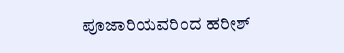ಪೂಜಾರಿಯವರಿಂದ ಹರೀಶ್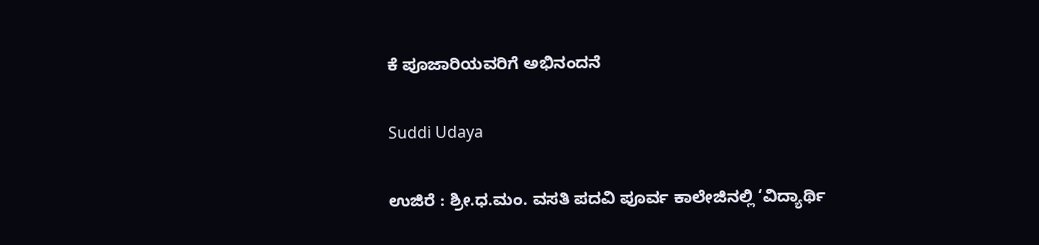ಕೆ ಪೂಜಾರಿಯವರಿಗೆ ಅಭಿನಂದನೆ

Suddi Udaya

ಉಜಿರೆ : ಶ್ರೀ.ಧ.ಮಂ. ವಸತಿ ಪದವಿ ಪೂರ್ವ ಕಾಲೇಜಿನಲ್ಲಿ ‘ವಿದ್ಯಾರ್ಥಿ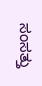ಸಂಸತ್ತು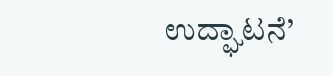ಉದ್ಘಾಟನೆ’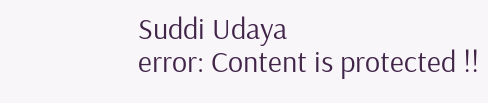Suddi Udaya
error: Content is protected !!